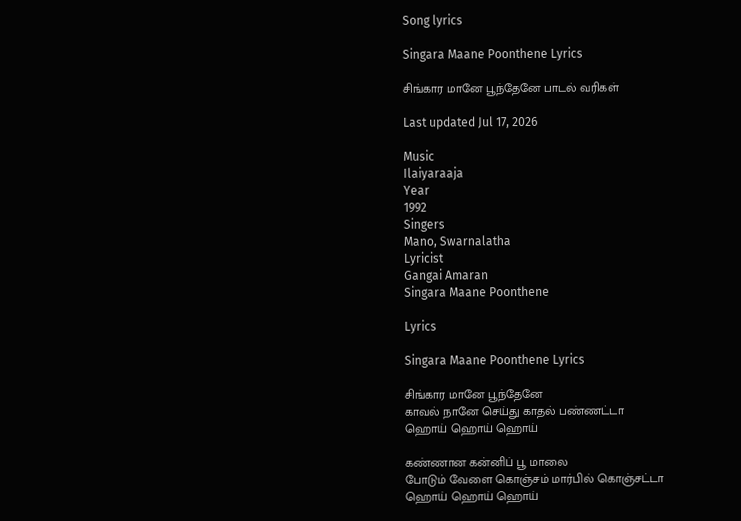Song lyrics

Singara Maane Poonthene Lyrics

சிங்கார மானே பூந்தேனே பாடல் வரிகள்

Last updated Jul 17, 2026

Music
Ilaiyaraaja
Year
1992
Singers
Mano, Swarnalatha
Lyricist
Gangai Amaran
Singara Maane Poonthene

Lyrics

Singara Maane Poonthene Lyrics

சிங்கார மானே பூந்தேனே
காவல் நானே செய்து காதல் பண்ணட்டா
ஹொய் ஹொய் ஹொய்

கண்ணான கன்னிப் பூ மாலை
போடும் வேளை கொஞ்சம் மார்பில் கொஞ்சட்டா
ஹொய் ஹொய் ஹொய்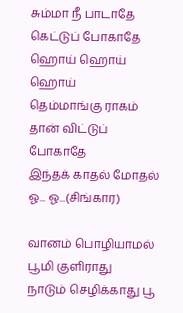சும்மா நீ பாடாதே கெட்டுப் போகாதே
ஹொய் ஹொய் ஹொய்
தெம்மாங்கு ராகம் தான் விட்டுப் போகாதே
இந்தக் காதல் மோதல் ஓ... ஓ...(சிங்கார)

வானம் பொழியாமல் பூமி குளிராது
நாடும் செழிக்காது பூ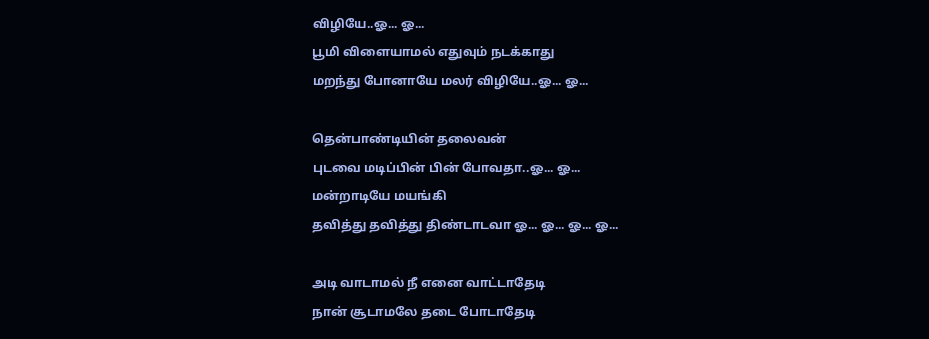விழியே..ஓ... ஓ...
பூமி விளையாமல் எதுவும் நடக்காது
மறந்து போனாயே மலர் விழியே..ஓ... ஓ...

தென்பாண்டியின் தலைவன்
புடவை மடிப்பின் பின் போவதா..ஓ... ஓ...
மன்றாடியே மயங்கி
தவித்து தவித்து திண்டாடவா ஓ... ஓ... ஓ... ஓ...

அடி வாடாமல் நீ எனை வாட்டாதேடி
நான் சூடாமலே தடை போடாதேடி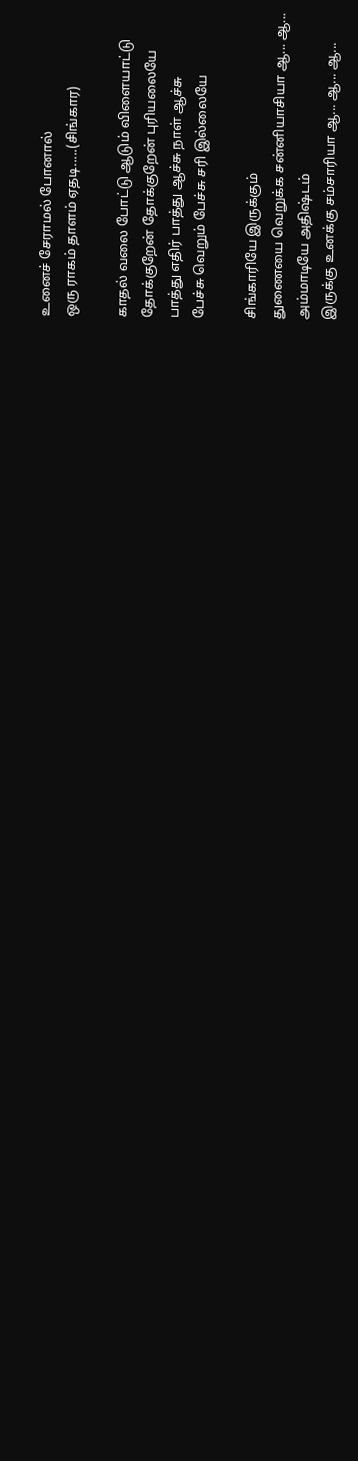உனைச் சேராமல் போனால்
ஒரு ராகம் தாளம் ஏதடி.....(சிங்கார)

காதல் வலை போட்டு ஆடும் விளையாட்டு
தோக்குறேன் தோக்குறேன் புரியலையே
பாத்து எதிர் பாத்து ஆச்சு நாள் ஆச்சு
பேச்சு வெறும் பேச்சு சரி இல்லையே

சிங்காரியே இருக்கும்
துணையை வெறுக்க சன்னியாசியா ஆ... ஆ...
அம்மாடியே அதிஷ்டம்
இருக்கு உனக்கு சம்சாரியா ஆ... ஆ... ஆ...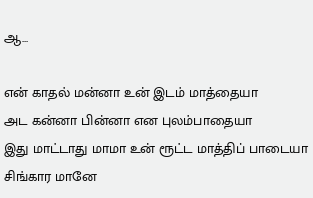ஆ...

என் காதல் மன்னா உன் இடம் மாத்தையா
அட கன்னா பின்னா என புலம்பாதையா
இது மாட்டாது மாமா உன் ரூட்ட மாத்திப் பாடையா
சிங்கார மானே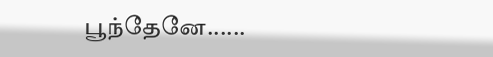பூந்தேனே......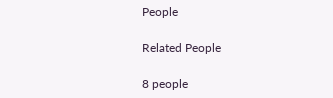People

Related People

8 people